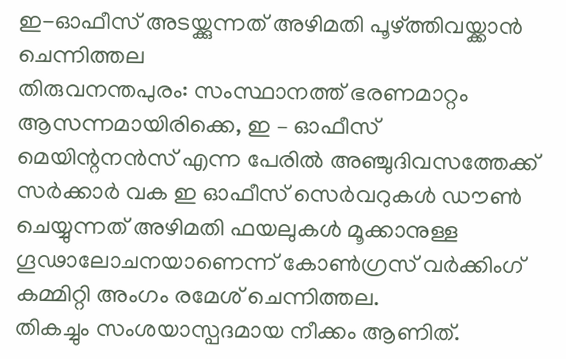ഇ-ഓഫീസ് അടയ്ക്കുന്നത് അഴിമതി പൂഴ്ത്തിവയ്ക്കാൻ ചെന്നിത്തല
തിരുവനന്തപുരം: സംസ്ഥാനത്ത് ഭരണമാറ്റം ആസന്നമായിരിക്കെ, ഇ – ഓഫീസ് മെയിന്റനൻസ് എന്ന പേരിൽ അഞ്ചുദിവസത്തേക്ക് സർക്കാർ വക ഇ ഓഫീസ് സെർവറുകൾ ഡൗൺ ചെയ്യുന്നത് അഴിമതി ഫയലുകൾ മൂക്കാനുള്ള ഗൂഢാലോചനയാണെന്ന് കോൺഗ്രസ് വർക്കിംഗ് കമ്മിറ്റി അംഗം രമേശ് ചെന്നിത്തല.
തികച്ചും സംശയാസ്പദമായ നീക്കം ആണിത്.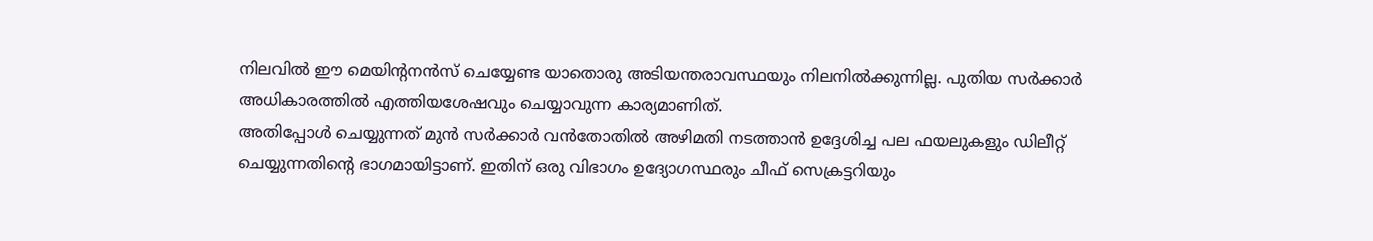നിലവിൽ ഈ മെയിന്റനൻസ് ചെയ്യേണ്ട യാതൊരു അടിയന്തരാവസ്ഥയും നിലനിൽക്കുന്നില്ല. പുതിയ സർക്കാർ അധികാരത്തിൽ എത്തിയശേഷവും ചെയ്യാവുന്ന കാര്യമാണിത്.
അതിപ്പോൾ ചെയ്യുന്നത് മുൻ സർക്കാർ വൻതോതിൽ അഴിമതി നടത്താൻ ഉദ്ദേശിച്ച പല ഫയലുകളും ഡിലീറ്റ് ചെയ്യുന്നതിന്റെ ഭാഗമായിട്ടാണ്. ഇതിന് ഒരു വിഭാഗം ഉദ്യോഗസ്ഥരും ചീഫ് സെക്രട്ടറിയും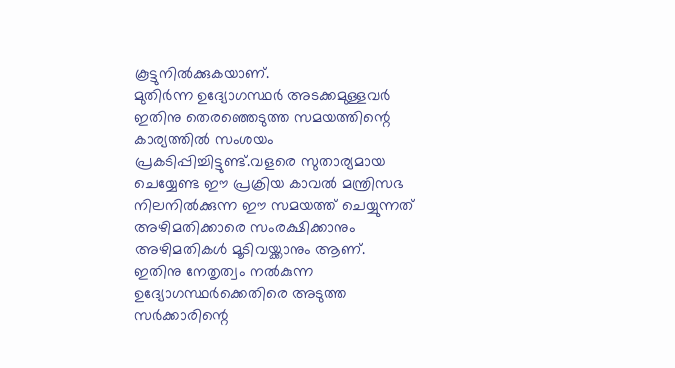കൂട്ടുനിൽക്കുകയാണ്.
മുതിർന്ന ഉദ്യോഗസ്ഥർ അടക്കമുള്ളവർ ഇതിനു തെരഞ്ഞെടുത്ത സമയത്തിന്റെ കാര്യത്തിൽ സംശയം പ്രകടിപ്പിച്ചിട്ടുണ്ട്.വളരെ സുതാര്യമായ ചെയ്യേണ്ട ഈ പ്രക്രിയ കാവൽ മന്ത്രിസഭ നിലനിൽക്കുന്ന ഈ സമയത്ത് ചെയ്യുന്നത് അഴിമതിക്കാരെ സംരക്ഷിക്കാനും അഴിമതികൾ മൂടിവയ്ക്കാനും ആണ്.
ഇതിനു നേതൃത്വം നൽകുന്ന ഉദ്യോഗസ്ഥർക്കെതിരെ അടുത്ത സർക്കാരിന്റെ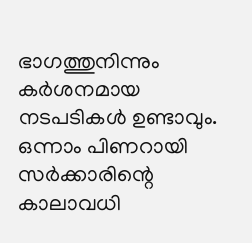ഭാഗത്തുനിന്നും കർശനമായ നടപടികൾ ഉണ്ടാവും. ഒന്നാം പിണറായി സർക്കാരിന്റെ കാലാവധി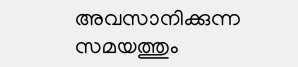അവസാനിക്കുന്ന സമയത്തും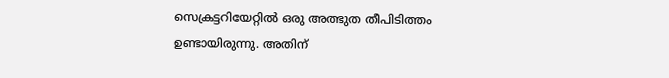സെക്രട്ടറിയേറ്റിൽ ഒരു അത്ഭുത തീപിടിത്തം ഉണ്ടായിരുന്നു. അതിന്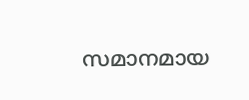സമാനമായ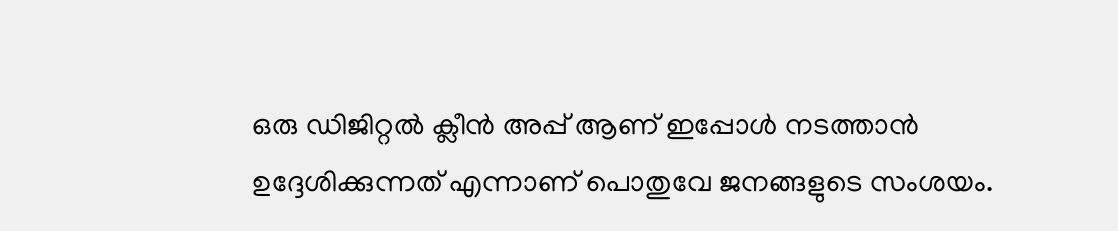ഒരു ഡിജിറ്റൽ ക്ലീൻ അപ്പ് ആണ് ഇപ്പോൾ നടത്താൻ ഉദ്ദേശിക്കുന്നത് എന്നാണ് പൊതുവേ ജനങ്ങളുടെ സംശയം.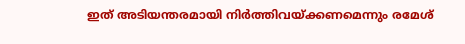ഇത് അടിയന്തരമായി നിർത്തിവയ്ക്കണമെന്നും രമേശ്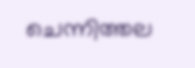ചെന്നിത്തല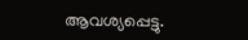ആവശ്യപ്പെട്ടു.